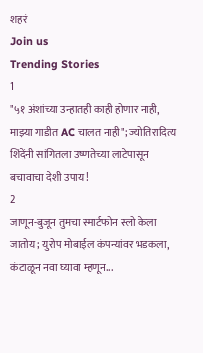शहरं
Join us
Trending Stories
1
"५१ अंशांच्या उन्हातही काही होणार नाही, माझ्या गाडीत AC चालत नाही"; ज्योतिरादित्य शिंदेंनी सांगितला उष्णतेच्या लाटेपासून बचावाचा देशी उपाय!
2
जाणून-बुजून तुमचा स्मार्टफोन स्लो केला जातोय; युरोप मोबाईल कंपन्यांवर भडकला, कंटाळून नवा घ्यावा म्हणून...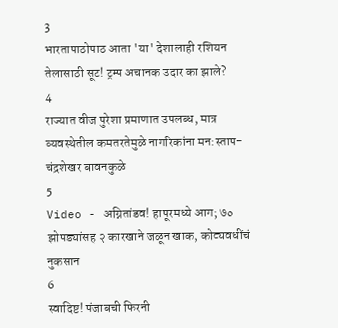3
भारतापाठोपाठ आता 'या' देशालाही रशियन तेलासाठी सूट! ट्रम्प अचानक उदार का झाले?
4
राज्यात वीज पुरेशा प्रमाणात उपलब्ध, मात्र व्यवस्थेतील कमतरतेमुळे नागरिकांना मन:स्ताप- चंद्रशेखर बावनकुळे
5
Video - अग्नितांडव! हापूरमध्ये आग; ७० झोपड्यांसह २ कारखाने जळून खाक, कोट्यवधींचं नुकसान
6
स्वादिष्ट! पंजाबची फिरनी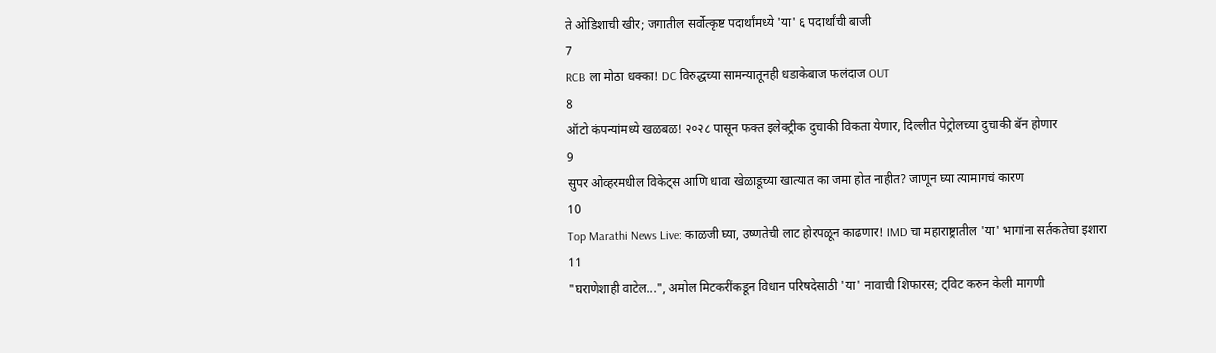ते ओडिशाची खीर; जगातील सर्वोत्कृष्ट पदार्थांमध्ये 'या' ६ पदार्थांची बाजी
7
RCB ला मोठा धक्का! DC विरुद्धच्या सामन्यातूनही धडाकेबाज फलंदाज OUT
8
ऑटो कंपन्यांमध्ये खळबळ! २०२८ पासून फक्त इलेक्ट्रीक दुचाकी विकता येणार, दिल्लीत पेट्रोलच्या दुचाकी बॅन होणार
9
सुपर ओव्हरमधील विकेट्स आणि धावा खेळाडूच्या खात्यात का जमा होत नाहीत? जाणून घ्या त्यामागचं कारण
10
Top Marathi News Live: काळजी घ्या, उष्णतेची लाट होरपळून काढणार! IMD चा महाराष्ट्रातील 'या' भागांना सर्तकतेचा इशारा
11
"घराणेशाही वाटेल...", अमोल मिटकरींकडून विधान परिषदेसाठी 'या' नावाची शिफारस; ट्विट करुन केली मागणी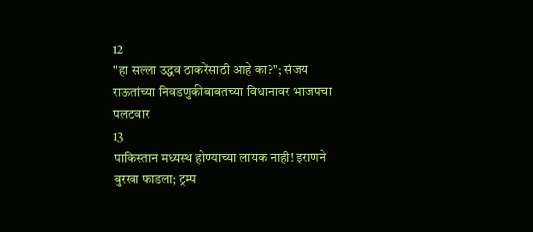12
"हा सल्ला उद्धव ठाकरेंसाठी आहे का?"; संजय राऊतांच्या निवडणुकीबाबतच्या विधानावर भाजपचा पलटवार
13
पाकिस्तान मध्यस्थ होण्याच्या लायक नाही! इराणने बुरखा फाडला; ट्रम्प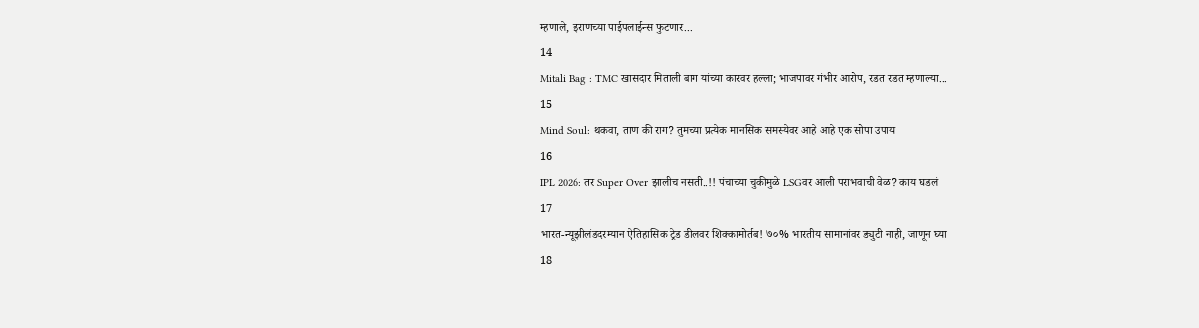म्हणाले, इराणच्या पाईपलाईन्स फुटणार...
14
Mitali Bag : TMC खासदार मिताली बाग यांच्या कारवर हल्ला; भाजपावर गंभीर आरोप, रडत रडत म्हणाल्या...
15
Mind Soul: थकवा, ताण की राग? तुमच्या प्रत्येक मानसिक समस्येवर आहे आहे एक सोपा उपाय
16
IPL 2026: तर Super Over झालीच नसती..!! पंचाच्या चुकीमुळे LSGवर आली पराभवाची वेळ? काय घडलं
17
भारत-न्यूझीलंडदरम्यान ऐतिहासिक ट्रेड डीलवर शिक्कामोर्तब! ७०% भारतीय सामानांवर ड्युटी नाही, जाणून घ्या
18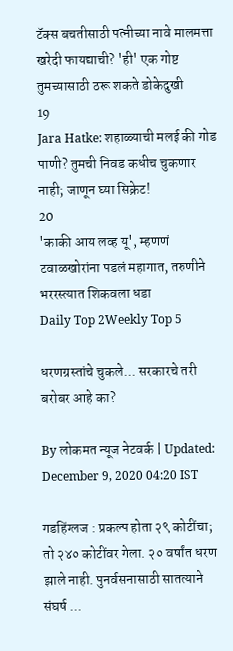टॅक्स बचतीसाठी पत्नीच्या नावे मालमत्ता खरेदी फायद्याची? 'ही' एक गोष्ट तुमच्यासाठी ठरू शकते डोकेदुखी
19
Jara Hatke: शहाळ्याची मलई की गोड पाणी? तुमची निवड कधीच चुकणार नाही; जाणून घ्या सिक्रेट!
20
'काकी आय लव्ह यू', म्हणणं टवाळखोरांना पडलं महागात, तरुणीने भररस्त्यात शिकवला धडा
Daily Top 2Weekly Top 5

धरणग्रस्तांचे चुकले... सरकारचे तरी बरोबर आहे का?

By लोकमत न्यूज नेटवर्क | Updated: December 9, 2020 04:20 IST

गडहिंग्लज : प्रकल्प होता २९ कोटींचा; तो २४० कोटींवर गेला. २० वर्षांत धरण झाले नाही. पुनर्वसनासाठी सातत्याने संघर्ष ...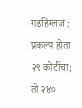गडहिंग्लज : प्रकल्प होता २९ कोटींचा; तो २४०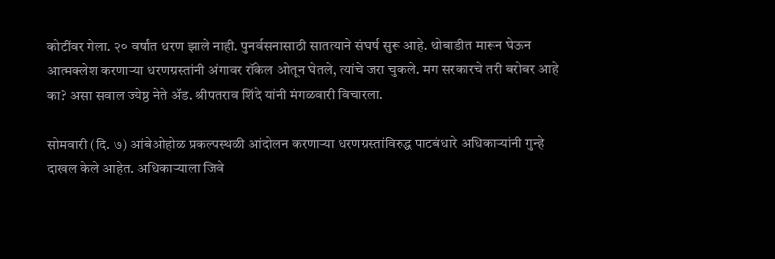कोटींवर गेला. २० वर्षांत धरण झाले नाही. पुनर्वसनासाठी सातत्याने संघर्ष सुरू आहे. थोबाडीत मारून घेऊन आत्मक्लेश करणाऱ्या धरणग्रस्तांनी अंगावर रॉकेल ओतून घेतले, त्यांचे जरा चुकले. मग सरकारचे तरी बरोबर आहे का? असा सवाल ज्येष्ठ नेते अ‍ॅड. श्रीपतराव शिंदे यांनी मंगळवारी विचारला.

सोमवारी (दि. ७) आंबेओहोळ प्रकल्पस्थळी आंदोलन करणाऱ्या धरणग्रस्तांविरुद्ध पाटबंधारे अधिकाऱ्यांनी गुन्हे दाखल केले आहेत. अधिकाऱ्याला जिवे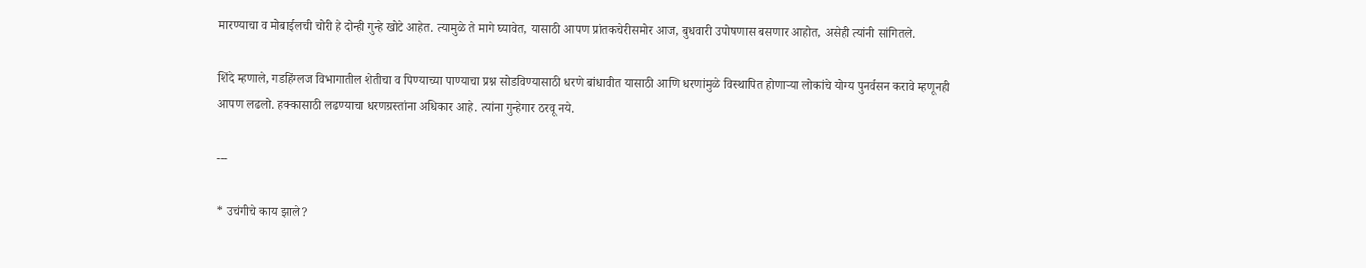मारण्याचा व मोबाईलची चोरी हे दोन्ही गुन्हे खोटे आहेत. त्यामुळे ते मागे घ्यावेत, यासाठी आपण प्रांतकचेरीसमोर आज, बुधवारी उपोषणास बसणार आहोत, असेही त्यांनी सांगितले.

शिंदे म्हणाले, गडहिंग्लज विभागातील शेतीचा व पिण्याच्या पाण्याचा प्रश्न सोडविण्यासाठी धरणे बांधावीत यासाठी आणि धरणांमुळे विस्थापित होणाऱ्या लोकांचे योग्य पुनर्वसन करावे म्हणूनही आपण लढलो. हक्कासाठी लढण्याचा धरणग्रस्तांना अधिकार आहे. त्यांना गुन्हेगार ठरवू नये.

---

* उचंगीचे काय झाले?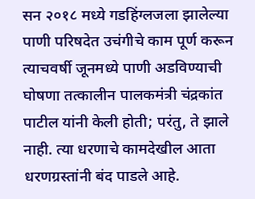सन २०१८ मध्ये गडहिंग्लजला झालेल्या पाणी परिषदेत उचंगीचे काम पूर्ण करून त्याचवर्षी जूनमध्ये पाणी अडविण्याची घोषणा तत्कालीन पालकमंत्री चंद्रकांत पाटील यांनी केली होती; परंतु, ते झाले नाही. त्या धरणाचे कामदेखील आता धरणग्रस्तांनी बंद पाडले आहे.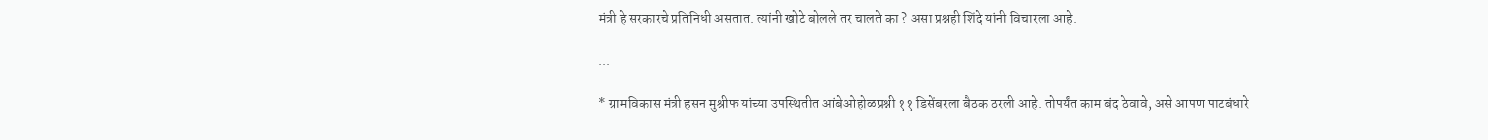मंत्री हे सरकारचे प्रतिनिधी असतात. त्यांनी खोटे बोलले तर चालते का ? असा प्रश्नही शिंदे यांनी विचारला आहे.

...

* ग्रामविकास मंत्री हसन मुश्रीफ यांच्या उपस्थितीत आंबेओहोळप्रश्नी ११ डिसेंबरला बैठक ठरली आहे. तोपर्यंत काम बंद ठेवावे, असे आपण पाटबंधारे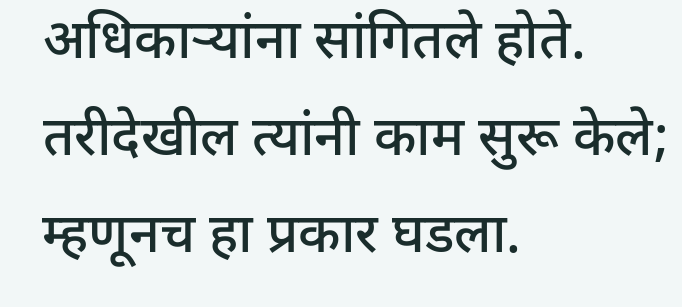अधिकाऱ्यांना सांगितले होते. तरीदेखील त्यांनी काम सुरू केले; म्हणूनच हा प्रकार घडला.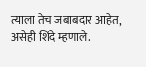त्याला तेच जबाबदार आहेत, असेही शिंदे म्हणाले.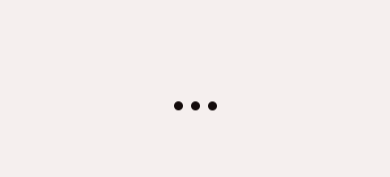...